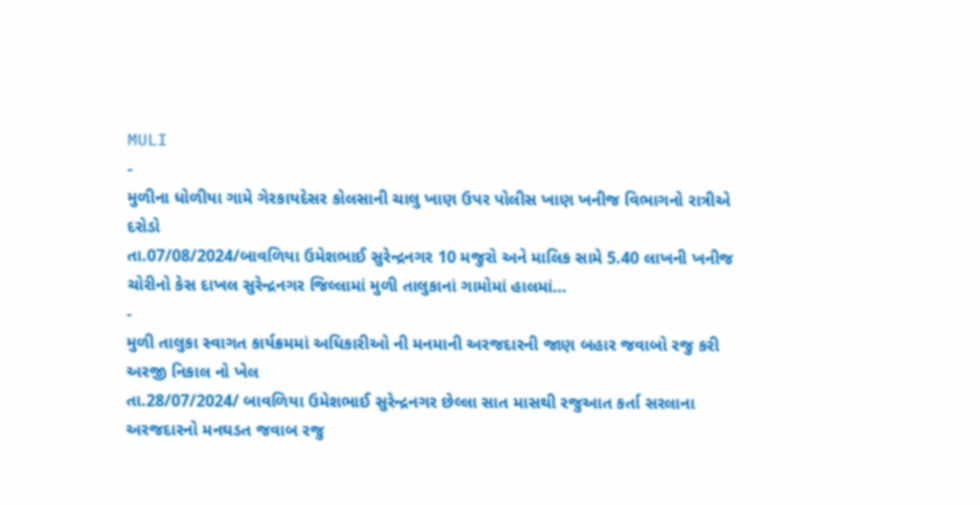MULI
-
મુળીના ધોળીયા ગામે ગેરકાયદેસર કોલસાની ચાલુ ખાણ ઉપર પોલીસ ખાણ ખનીજ વિભાગનો રાત્રીએ દરોડો
તા.07/08/2024/બાવળિયા ઉમેશભાઈ સુરેન્દ્રનગર 10 મજુરો અને માલિક સામે 5.40 લાખની ખનીજ ચોરીનો કેસ દાખલ સુરેન્દ્રનગર જિલ્લામાં મુળી તાલુકાનાં ગામોમાં હાલમાં…
-
મુળી તાલુકા સ્વાગત કાર્યક્રમમાં અધિકારીઓ ની મનમાની અરજદારની જાણ બહાર જવાબો રજુ કરી અરજી નિકાલ નો ખેલ
તા.28/07/2024/ બાવળિયા ઉમેશભાઈ સુરેન્દ્રનગર છેલ્લા સાત માસથી રજુઆત કર્તા સરલાના અરજદારનો મનઘડત જવાબ રજુ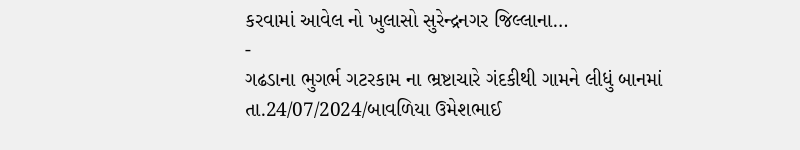કરવામાં આવેલ નો ખુલાસો સુરેન્દ્રનગર જિલ્લાના…
-
ગઢડાના ભુગર્ભ ગટરકામ ના ભ્રષ્ટાચારે ગંદકીથી ગામને લીધું બાનમાં
તા.24/07/2024/બાવળિયા ઉમેશભાઈ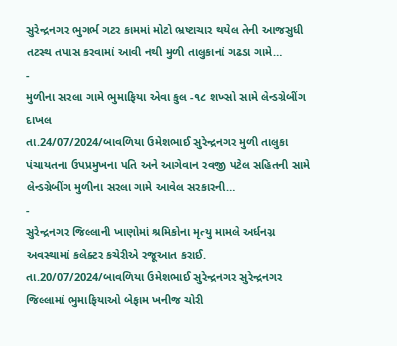સુરેન્દ્રનગર ભુગર્ભ ગટર કામમાં મોટો ભ્રષ્ટાચાર થયેલ તેની આજસુધી તટસ્થ તપાસ કરવામાં આવી નથી મુળી તાલુકાનાં ગઢડા ગામે…
-
મુળીના સરલા ગામે ભુમાફિયા એવા કુલ -૧૮ શખ્સો સામે લેન્ડગ્રેબીંગ દાખલ
તા.24/07/2024/બાવળિયા ઉમેશભાઈ સુરેન્દ્રનગર મુળી તાલુકા પંચાયતના ઉપપ્રમુખના પતિ અને આગેવાન રવજી પટેલ સહિતની સામે લેન્ડગ્રેબીંગ મુળીના સરલા ગામે આવેલ સરકારની…
-
સુરેન્દ્રનગર જિલ્લાની ખાણોમાં શ્રમિકોના મૃત્યુ મામલે અર્ધનગ્ન અવસ્થામાં કલેક્ટર કચેરીએ રજૂઆત કરાઈ.
તા.20/07/2024/બાવળિયા ઉમેશભાઈ સુરેન્દ્રનગર સુરેન્દ્રનગર જિલ્લામાં ભુમાફિયાઓ બેફામ ખનીજ ચોરી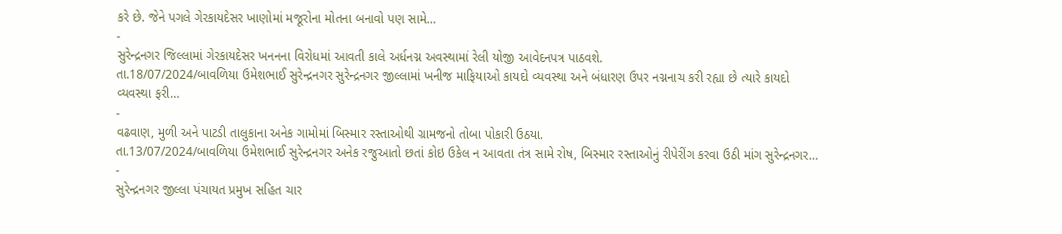કરે છે. જેને પગલે ગેરકાયદેસર ખાણોમાં મજૂરોના મોતના બનાવો પણ સામે…
-
સુરેન્દ્રનગર જિલ્લામાં ગેરકાયદેસર ખનનના વિરોધમાં આવતી કાલે અર્ધનગ્ન અવસ્થામાં રેલી યોજી આવેદનપત્ર પાઠવશે.
તા.18/07/2024/બાવળિયા ઉમેશભાઈ સુરેન્દ્રનગર સુરેન્દ્રનગર જીલ્લામાં ખનીજ માફિયાઓ કાયદો વ્યવસ્થા અને બંધારણ ઉપર નગ્નનાચ કરી રહ્યા છે ત્યારે કાયદો વ્યવસ્થા ફરી…
-
વઢવાણ, મુળી અને પાટડી તાલુકાના અનેક ગામોમાં બિસ્માર રસ્તાઓથી ગ્રામજનો તોબા પોકારી ઉઠયા.
તા.13/07/2024/બાવળિયા ઉમેશભાઈ સુરેન્દ્રનગર અનેક રજુઆતો છતાં કોઇ ઉકેલ ન આવતા તંત્ર સામે રોષ, બિસ્માર રસ્તાઓનું રીપેરીંગ કરવા ઉઠી માંગ સુરેન્દ્રનગર…
-
સુરેન્દ્રનગર જીલ્લા પંચાયત પ્રમુખ સહિત ચાર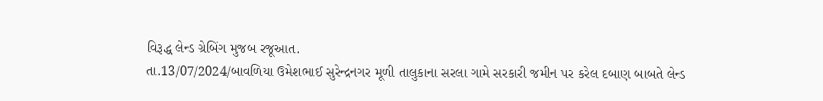વિરૂદ્ધ લેન્ડ ગ્રેબિંગ મુજબ રજૂઆત.
તા.13/07/2024/બાવળિયા ઉમેશભાઈ સુરેન્દ્રનગર મૂળી તાલુકાના સરલા ગામે સરકારી જમીન પર કરેલ દબાણ બાબતે લેન્ડ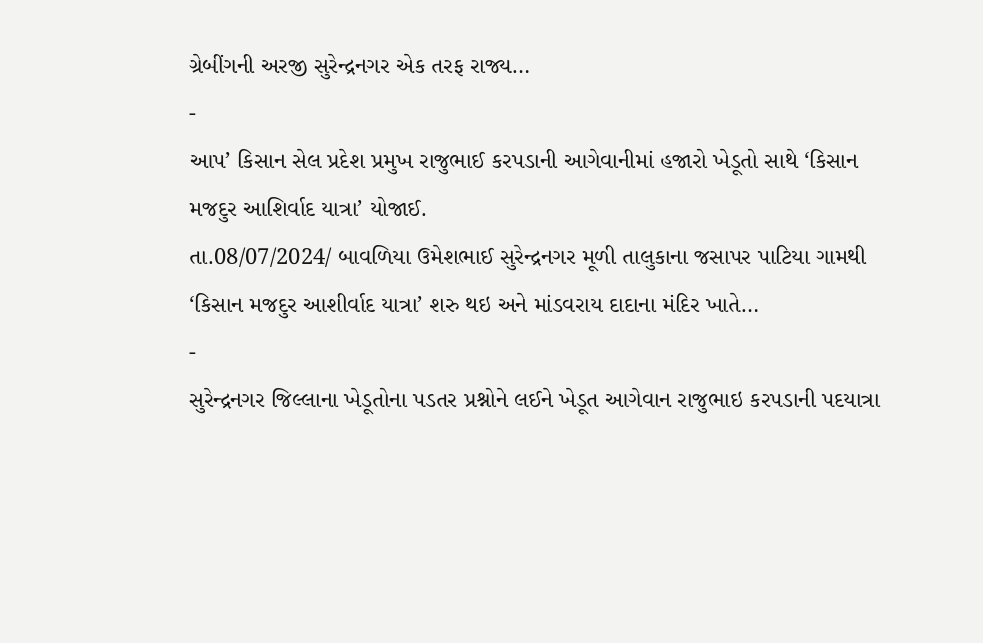ગ્રેબીંગની અરજી સુરેન્દ્રનગર એક તરફ રાજ્ય…
-
આપ’ કિસાન સેલ પ્રદેશ પ્રમુખ રાજુભાઈ કરપડાની આગેવાનીમાં હજારો ખેડૂતો સાથે ‘કિસાન મજદુર આશિર્વાદ યાત્રા’ યોજાઈ.
તા.08/07/2024/ બાવળિયા ઉમેશભાઈ સુરેન્દ્રનગર મૂળી તાલુકાના જસાપર પાટિયા ગામથી ‘કિસાન મજદુર આશીર્વાદ યાત્રા’ શરુ થઇ અને માંડવરાય દાદાના મંદિર ખાતે…
-
સુરેન્દ્રનગર જિલ્લાના ખેડૂતોના પડતર પ્રશ્નોને લઈને ખેડૂત આગેવાન રાજુભાઇ કરપડાની પદયાત્રા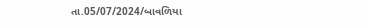તા.05/07/2024/બાવળિયા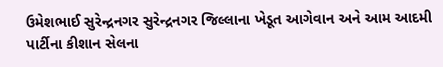ઉમેશભાઈ સુરેન્દ્રનગર સુરેન્દ્રનગર જિલ્લાના ખેડૂત આગેવાન અને આમ આદમી પાર્ટીના કીશાન સેલના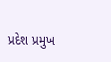પ્રદેશ પ્રમુખ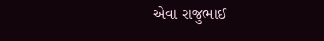એવા રાજુભાઈ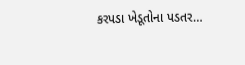કરપડા ખેડૂતોના પડતર…